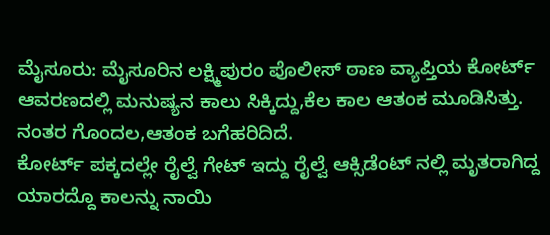ಮೈಸೂರು: ಮೈಸೂರಿನ ಲಕ್ಷ್ಮಿಪುರಂ ಪೊಲೀಸ್ ಠಾಣ ವ್ಯಾಪ್ತಿಯ ಕೋರ್ಟ್ ಆವರಣದಲ್ಲಿ ಮನುಷ್ಯನ ಕಾಲು ಸಿಕ್ಕಿದ್ದು,ಕೆಲ ಕಾಲ ಆತಂಕ ಮೂಡಿಸಿತ್ತು.
ನಂತರ ಗೊಂದಲ,ಆತಂಕ ಬಗೆಹರಿದಿದೆ.
ಕೋರ್ಟ್ ಪಕ್ಕದಲ್ಲೇ ರೈಲ್ವೆ ಗೇಟ್ ಇದ್ದು ರೈಲ್ವೆ ಆಕ್ಸಿಡೆಂಟ್ ನಲ್ಲಿ ಮೃತರಾಗಿದ್ದ ಯಾರದ್ದೊ ಕಾಲನ್ನು ನಾಯಿ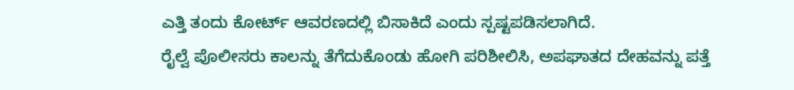ಎತ್ತಿ ತಂದು ಕೋರ್ಟ್ ಆವರಣದಲ್ಲಿ ಬಿಸಾಕಿದೆ ಎಂದು ಸ್ಪಷ್ಟಪಡಿಸಲಾಗಿದೆ.
ರೈಲ್ವೆ ಪೊಲೀಸರು ಕಾಲನ್ನು ತೆಗೆದುಕೊಂಡು ಹೋಗಿ ಪರಿಶೀಲಿಸಿ, ಅಪಘಾತದ ದೇಹವನ್ನು ಪತ್ತೆ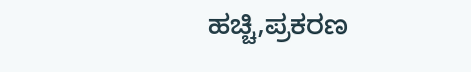ಹಚ್ಚಿ,ಪ್ರಕರಣ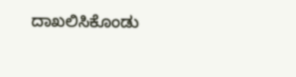ದಾಖಲಿಸಿಕೊಂಡು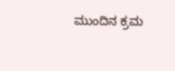ಮುಂದಿನ ಕ್ರಮ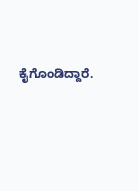ಕೈಗೊಂಡಿದ್ದಾರೆ.